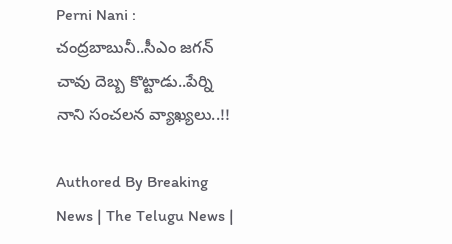Perni Nani : చంద్రబాబునీ..సీఎం జగన్ చావు దెబ్బ కొట్టాడు..పేర్ని నాని సంచలన వ్యాఖ్యలు..!!

Authored By Breaking News | The Telugu News |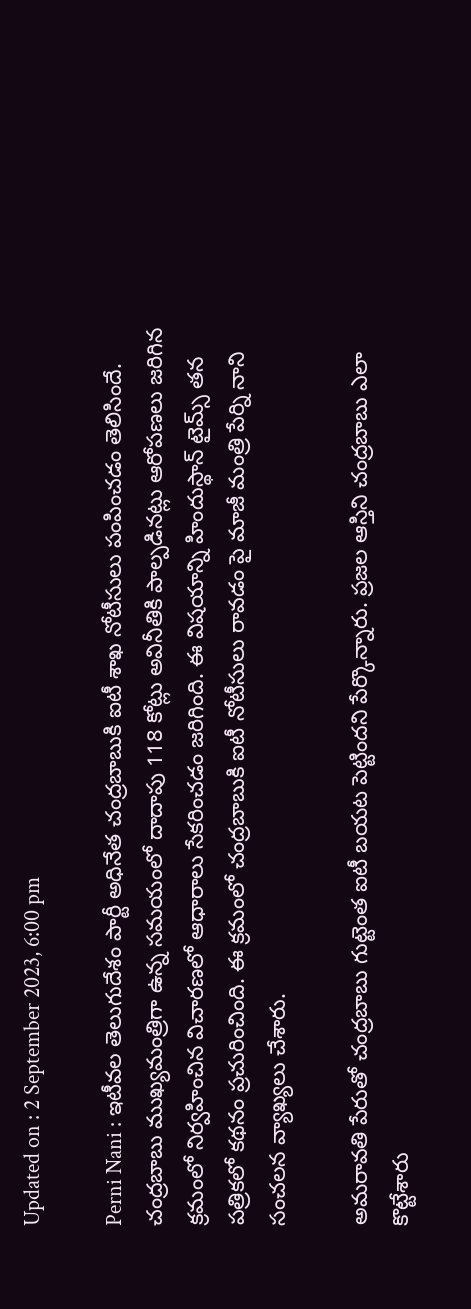Updated on : 2 September 2023, 6:00 pm

Perni Nani : ఇటీవల తెలుగుదేశం పార్టీ అధినేత చంద్రబాబుకి ఐటీ శాఖ నోటీసులు పంపించడం తెలిసిందే. చంద్రబాబు ముఖ్యమంత్రిగా ఉన్న సమయంలో దాదాపు 118 కోట్లు అవినీతికి పాల్పడినట్లు ఆరోపణలు జరిగిన క్రమంలో నిర్వహించిన విచారణలో ఆధారాలు సేకరించడం జరిగింది. ఈ విషయాన్ని హిందుస్థాన్ టైమ్స్ తన పత్రికలో కథనం ప్రచురించింది. ఈ క్రమంలో చంద్రబాబుకి ఐటీ నోటీసులు రావడం పై మాజీ మంత్రి పేర్ని నాని సంచలన వ్యాఖ్యలు చేశారు.

అమరావతి పేరుతో చంద్రబాబు గుట్టెంత ఐటీ బయట పెట్టిందని పేర్కొన్నారు. ప్రజల ఆస్తిని చంద్రబాబు ఎలా కొట్టేశారు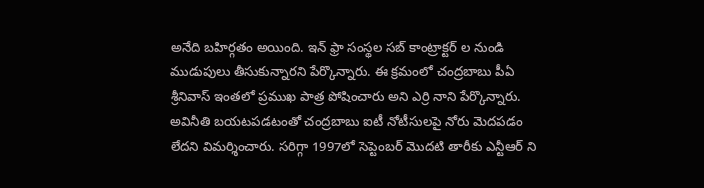అనేది బహిర్గతం అయింది. ఇన్ ఫ్రా సంస్థల సబ్ కాంట్రాక్టర్ ల నుండి ముడుపులు తీసుకున్నారని పేర్కొన్నారు. ఈ క్రమంలో చంద్రబాబు పీఏ శ్రీనివాస్ ఇంతలో ప్రముఖ పాత్ర పోషించారు అని ఎర్రి నాని పేర్కొన్నారు. అవినీతి బయటపడటంతో చంద్రబాబు ఐటీ నోటీసులపై నోరు మెదపడం లేదని విమర్శించారు. సరిగ్గా 1997లో సెప్టెంబర్ మొదటి తారీకు ఎన్టీఆర్ ని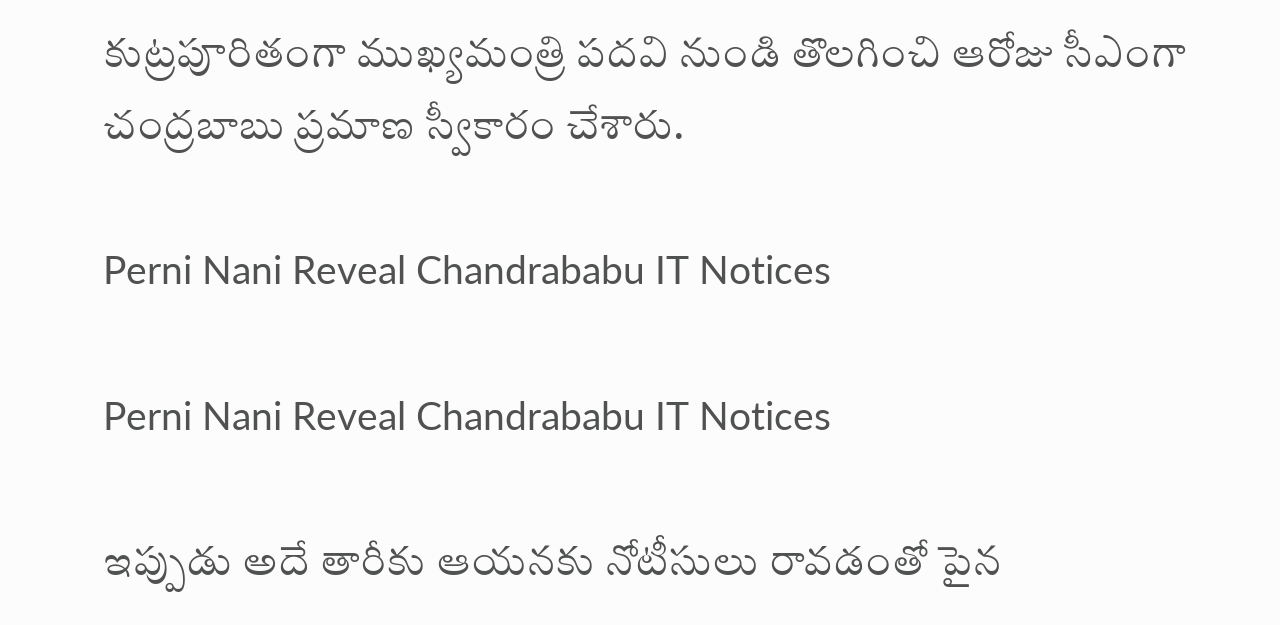కుట్రపూరితంగా ముఖ్యమంత్రి పదవి నుండి తొలగించి ఆరోజు సీఎంగా చంద్రబాబు ప్రమాణ స్వీకారం చేశారు.

Perni Nani Reveal Chandrababu IT Notices

Perni Nani Reveal Chandrababu IT Notices

ఇప్పుడు అదే తారీకు ఆయనకు నోటీసులు రావడంతో పైన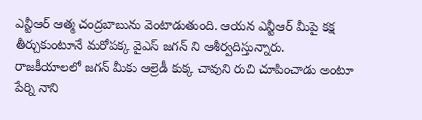ఎన్టీఆర్ ఆత్మ చంద్రబాబును వెంటాడుతుంది. ఆయన ఎన్టీఆర్ మీపై కక్ష తీర్చుకుంటూనే మరోపక్క వైఎస్ జగన్ ని ఆశీర్వదిస్తున్నారు. రాజకీయాలలో జగన్ మీకు ఆల్రెడీ కుక్క చావుని రుచి చూపించాడు అంటూ పేర్ని నాని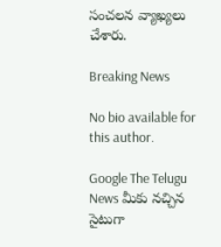సంచలన వ్యాఖ్యలు చేశారు.

Breaking News

No bio available for this author.

Google The Telugu News మీకు నచ్చిన సైటుగా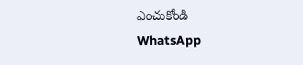ఎంచుకోండి
WhatsApp